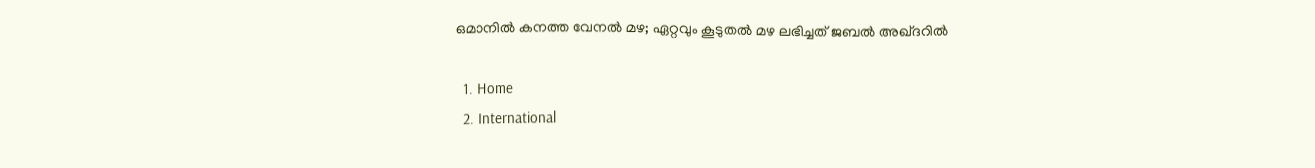ഒമാനിൽ കനത്ത വേനൽ മഴ; ഏറ്റവും കൂടുതൽ മഴ ലഭിച്ചത് ജബൽ അഖ്ദറിൽ

  1. Home
  2. International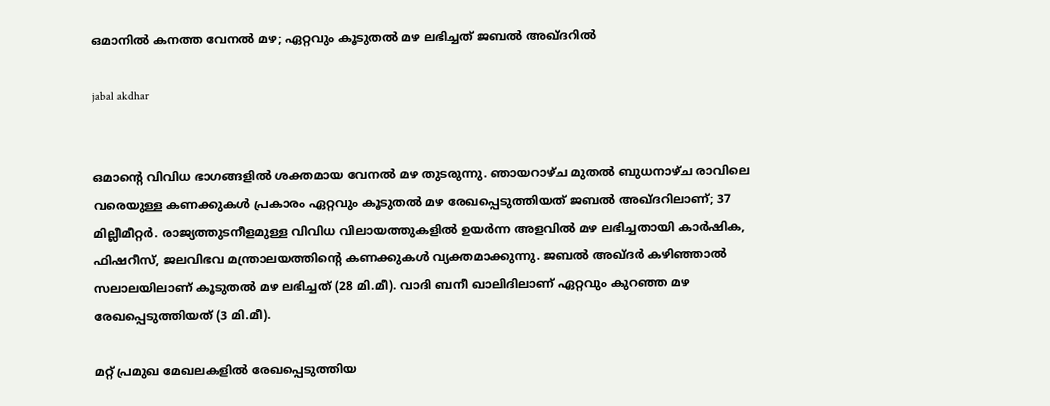ഒമാനിൽ കനത്ത വേനൽ മഴ; ഏറ്റവും കൂടുതൽ മഴ ലഭിച്ചത് ജബൽ അഖ്ദറിൽ

jabal akdhar


ഒമാന്റെ വിവിധ ഭാഗങ്ങളിൽ ശക്തമായ വേനൽ മഴ തുടരുന്നു. ഞായറാഴ്ച മുതൽ ബുധനാഴ്ച രാവിലെ വരെയുള്ള കണക്കുകൾ പ്രകാരം ഏറ്റവും കൂടുതൽ മഴ രേഖപ്പെടുത്തിയത് ജബൽ അഖ്ദറിലാണ്; 37 മില്ലീമീറ്റർ. രാജ്യത്തുടനീളമുള്ള വിവിധ വിലായത്തുകളിൽ ഉയർന്ന അളവിൽ മഴ ലഭിച്ചതായി കാർഷിക, ഫിഷറീസ്, ജലവിഭവ മന്ത്രാലയത്തിന്റെ കണക്കുകൾ വ്യക്തമാക്കുന്നു. ജബൽ അഖ്ദർ കഴിഞ്ഞാൽ സലാലയിലാണ് കൂടുതൽ മഴ ലഭിച്ചത് (28 മി.മീ). വാദി ബനീ ഖാലിദിലാണ് ഏറ്റവും കുറഞ്ഞ മഴ രേഖപ്പെടുത്തിയത് (3 മി.മീ).

മറ്റ് പ്രമുഖ മേഖലകളിൽ രേഖപ്പെടുത്തിയ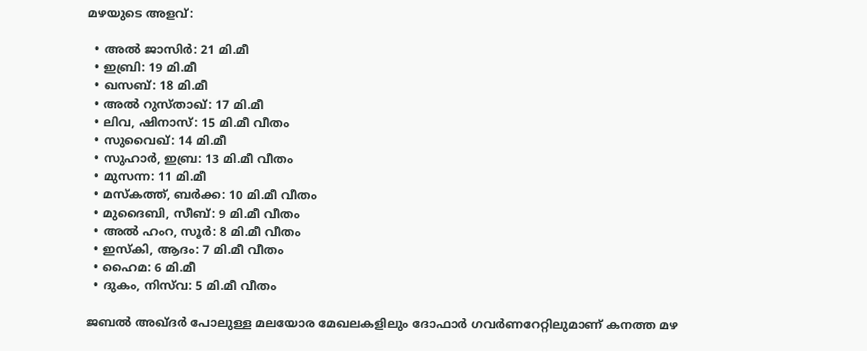മഴയുടെ അളവ്:

  • അൽ ജാസിർ: 21 മി.മീ
  • ഇബ്രി: 19 മി.മീ
  • ഖസബ്: 18 മി.മീ
  • അൽ റുസ്താഖ്: 17 മി.മീ
  • ലിവ, ഷിനാസ്: 15 മി.മീ വീതം
  • സുവൈഖ്: 14 മി.മീ
  • സുഹാർ, ഇബ്ര: 13 മി.മീ വീതം
  • മുസന്ന: 11 മി.മീ
  • മസ്‌കത്ത്, ബർക്ക: 10 മി.മീ വീതം
  • മുദൈബി, സീബ്: 9 മി.മീ വീതം
  • അൽ ഹംറ, സൂർ: 8 മി.മീ വീതം
  • ഇസ്‌കി, ആദം: 7 മി.മീ വീതം
  • ഹൈമ: 6 മി.മീ
  • ദുകം, നിസ്‌വ: 5 മി.മീ വീതം

ജബൽ അഖ്ദർ പോലുള്ള മലയോര മേഖലകളിലും ദോഫാർ ഗവർണറേറ്റിലുമാണ് കനത്ത മഴ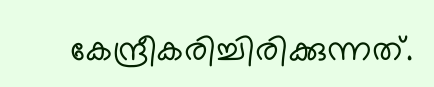കേന്ദ്രീകരിച്ചിരിക്കുന്നത്.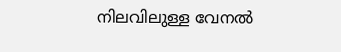നിലവിലുള്ള വേനൽ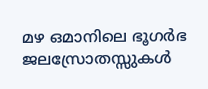മഴ ഒമാനിലെ ഭൂഗർഭ ജലസ്രോതസ്സുകൾ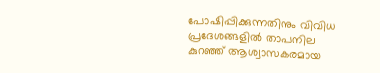പോഷിപ്പിക്കുന്നതിനും വിവിധ പ്രദേശങ്ങളിൽ താപനില കുറഞ്ഞ് ആശ്വാസകരമായ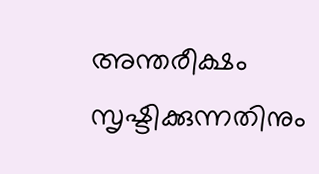അന്തരീക്ഷം സൃഷ്ടിക്കുന്നതിനും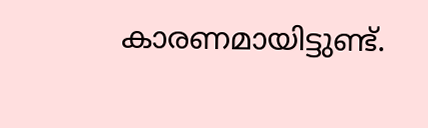കാരണമായിട്ടുണ്ട്.